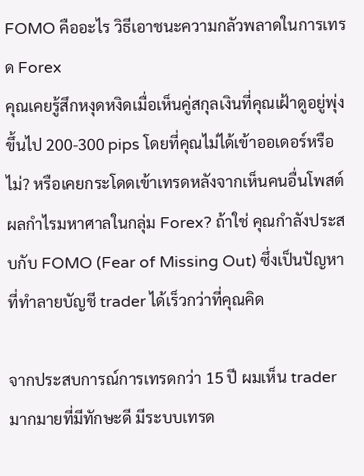FOMO คืออะไร วิธีเอาชนะความกลัวพลาดในการเทรด Forex
คุณเคยรู้สึกหงุดหงิดเมื่อเห็นคู่สกุลเงินที่คุณเฝ้าดูอยู่พุ่งขึ้นไป 200-300 pips โดยที่คุณไม่ได้เข้าออเดอร์หรือไม่? หรือเคยกระโดดเข้าเทรดหลังจากเห็นคนอื่นโพสต์ผลกำไรมหาศาลในกลุ่ม Forex? ถ้าใช่ คุณกำลังประสบกับ FOMO (Fear of Missing Out) ซึ่งเป็นปัญหาที่ทำลายบัญชี trader ได้เร็วกว่าที่คุณคิด

จากประสบการณ์การเทรดกว่า 15 ปี ผมเห็น trader มากมายที่มีทักษะดี มีระบบเทรด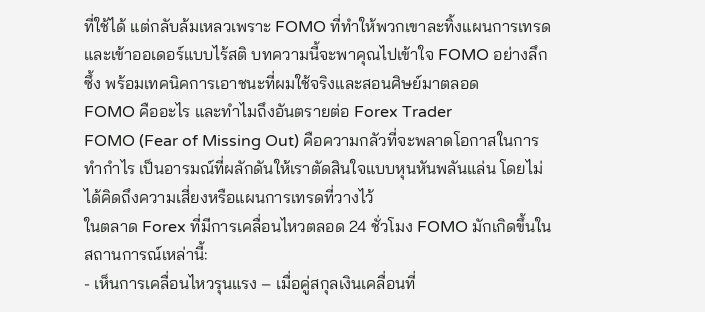ที่ใช้ได้ แต่กลับล้มเหลวเพราะ FOMO ที่ทำให้พวกเขาละทิ้งแผนการเทรดและเข้าออเดอร์แบบไร้สติ บทความนี้จะพาคุณไปเข้าใจ FOMO อย่างลึกซึ้ง พร้อมเทคนิคการเอาชนะที่ผมใช้จริงและสอนศิษย์มาตลอด
FOMO คืออะไร และทำไมถึงอันตรายต่อ Forex Trader
FOMO (Fear of Missing Out) คือความกลัวที่จะพลาดโอกาสในการทำกำไร เป็นอารมณ์ที่ผลักดันให้เราตัดสินใจแบบหุนหันพลันแล่น โดยไม่ได้คิดถึงความเสี่ยงหรือแผนการเทรดที่วางไว้
ในตลาด Forex ที่มีการเคลื่อนไหวตลอด 24 ชั่วโมง FOMO มักเกิดขึ้นในสถานการณ์เหล่านี้:
- เห็นการเคลื่อนไหวรุนแรง – เมื่อคู่สกุลเงินเคลื่อนที่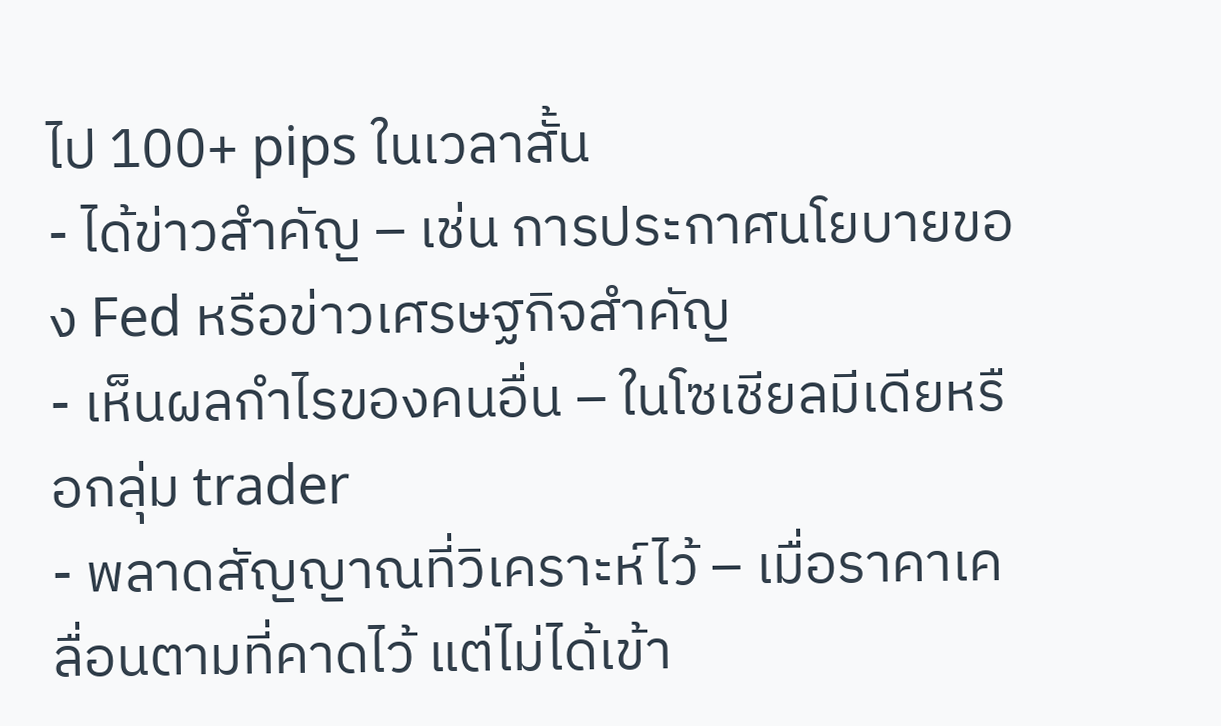ไป 100+ pips ในเวลาสั้น
- ได้ข่าวสำคัญ – เช่น การประกาศนโยบายของ Fed หรือข่าวเศรษฐกิจสำคัญ
- เห็นผลกำไรของคนอื่น – ในโซเชียลมีเดียหรือกลุ่ม trader
- พลาดสัญญาณที่วิเคราะห์ไว้ – เมื่อราคาเคลื่อนตามที่คาดไว้ แต่ไม่ได้เข้า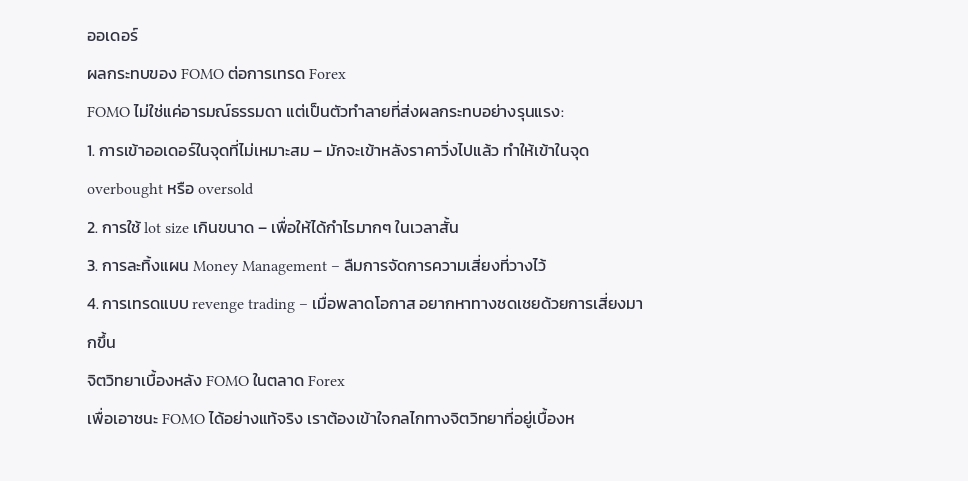ออเดอร์
ผลกระทบของ FOMO ต่อการเทรด Forex
FOMO ไม่ใช่แค่อารมณ์ธรรมดา แต่เป็นตัวทำลายที่ส่งผลกระทบอย่างรุนแรง:
1. การเข้าออเดอร์ในจุดที่ไม่เหมาะสม – มักจะเข้าหลังราคาวิ่งไปแล้ว ทำให้เข้าในจุด overbought หรือ oversold
2. การใช้ lot size เกินขนาด – เพื่อให้ได้กำไรมากๆ ในเวลาสั้น
3. การละทิ้งแผน Money Management – ลืมการจัดการความเสี่ยงที่วางไว้
4. การเทรดแบบ revenge trading – เมื่อพลาดโอกาส อยากหาทางชดเชยด้วยการเสี่ยงมากขึ้น
จิตวิทยาเบื้องหลัง FOMO ในตลาด Forex
เพื่อเอาชนะ FOMO ได้อย่างแท้จริง เราต้องเข้าใจกลไกทางจิตวิทยาที่อยู่เบื้องห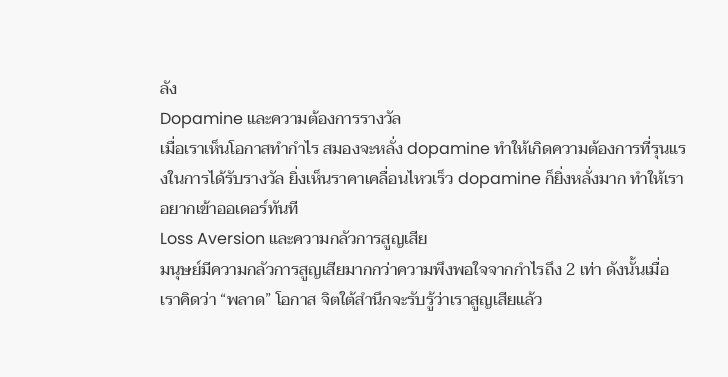ลัง
Dopamine และความต้องการรางวัล
เมื่อเราเห็นโอกาสทำกำไร สมองจะหลั่ง dopamine ทำให้เกิดความต้องการที่รุนแรงในการได้รับรางวัล ยิ่งเห็นราคาเคลื่อนไหวเร็ว dopamine ก็ยิ่งหลั่งมาก ทำให้เราอยากเข้าออเดอร์ทันที
Loss Aversion และความกลัวการสูญเสีย
มนุษย์มีความกลัวการสูญเสียมากกว่าความพึงพอใจจากกำไรถึง 2 เท่า ดังนั้นเมื่อเราคิดว่า “พลาด” โอกาส จิตใต้สำนึกจะรับรู้ว่าเราสูญเสียแล้ว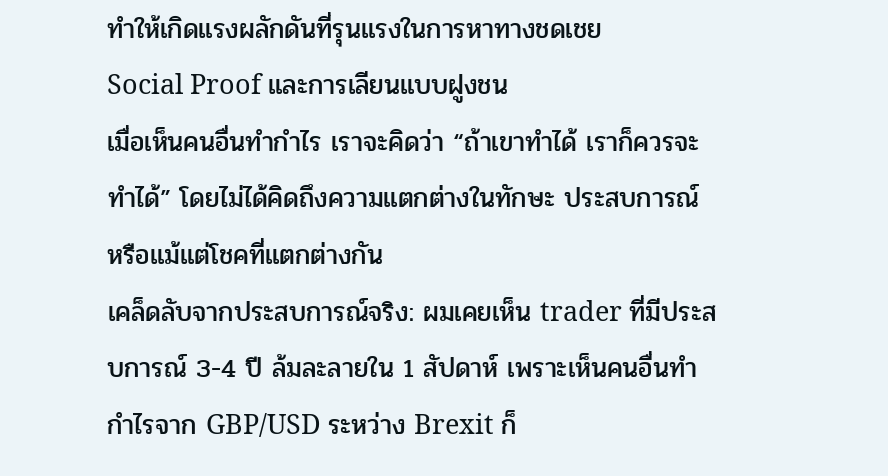ทำให้เกิดแรงผลักดันที่รุนแรงในการหาทางชดเชย
Social Proof และการเลียนแบบฝูงชน
เมื่อเห็นคนอื่นทำกำไร เราจะคิดว่า “ถ้าเขาทำได้ เราก็ควรจะทำได้” โดยไม่ได้คิดถึงความแตกต่างในทักษะ ประสบการณ์ หรือแม้แต่โชคที่แตกต่างกัน
เคล็ดลับจากประสบการณ์จริง: ผมเคยเห็น trader ที่มีประสบการณ์ 3-4 ปี ล้มละลายใน 1 สัปดาห์ เพราะเห็นคนอื่นทำกำไรจาก GBP/USD ระหว่าง Brexit ก็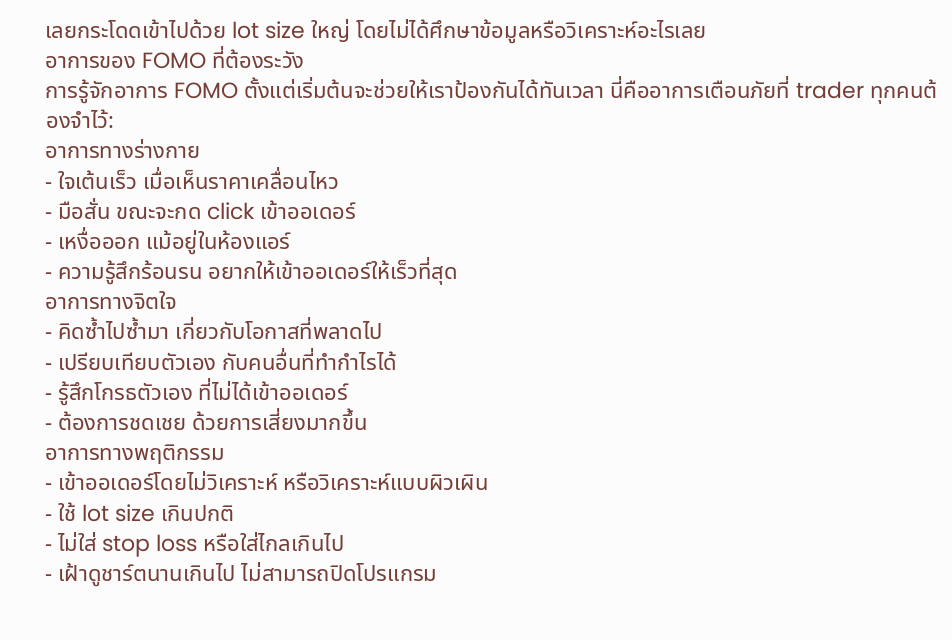เลยกระโดดเข้าไปด้วย lot size ใหญ่ โดยไม่ได้ศึกษาข้อมูลหรือวิเคราะห์อะไรเลย
อาการของ FOMO ที่ต้องระวัง
การรู้จักอาการ FOMO ตั้งแต่เริ่มต้นจะช่วยให้เราป้องกันได้ทันเวลา นี่คืออาการเตือนภัยที่ trader ทุกคนต้องจำไว้:
อาการทางร่างกาย
- ใจเต้นเร็ว เมื่อเห็นราคาเคลื่อนไหว
- มือสั่น ขณะจะกด click เข้าออเดอร์
- เหงื่อออก แม้อยู่ในห้องแอร์
- ความรู้สึกร้อนรน อยากให้เข้าออเดอร์ให้เร็วที่สุด
อาการทางจิตใจ
- คิดซ้ำไปซ้ำมา เกี่ยวกับโอกาสที่พลาดไป
- เปรียบเทียบตัวเอง กับคนอื่นที่ทำกำไรได้
- รู้สึกโกรธตัวเอง ที่ไม่ได้เข้าออเดอร์
- ต้องการชดเชย ด้วยการเสี่ยงมากขึ้น
อาการทางพฤติกรรม
- เข้าออเดอร์โดยไม่วิเคราะห์ หรือวิเคราะห์แบบผิวเผิน
- ใช้ lot size เกินปกติ
- ไม่ใส่ stop loss หรือใส่ไกลเกินไป
- เฝ้าดูชาร์ตนานเกินไป ไม่สามารถปิดโปรแกรม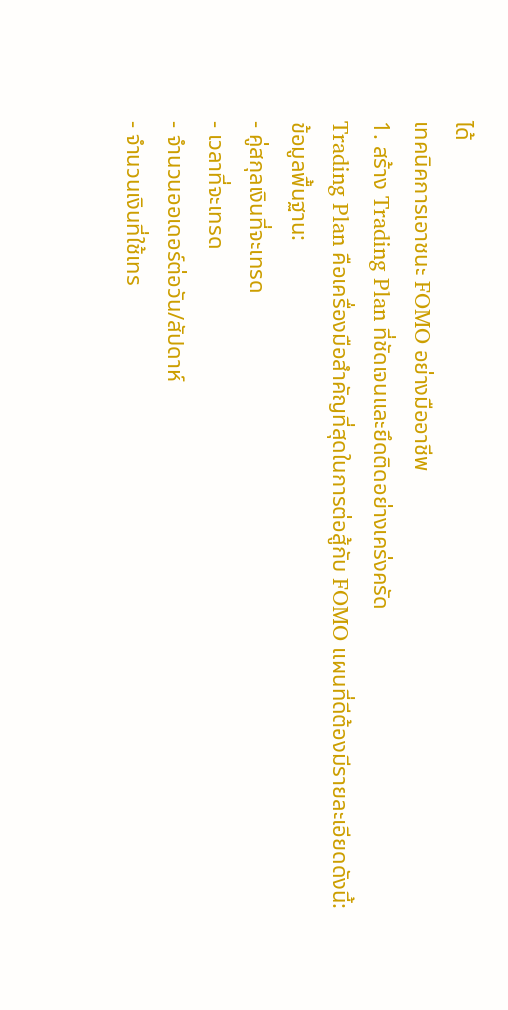ได้
เทคนิคการเอาชนะ FOMO อย่างมืออาชีพ
1. สร้าง Trading Plan ที่ชัดเจนและยึดติดอย่างเคร่งครัด
Trading Plan คือเครื่องมือสำคัญที่สุดในการต่อสู้กับ FOMO แผนที่ดีต้องมีรายละเอียดดังนี้:
ข้อมูลพื้นฐาน:
- คู่สกุลเงินที่จะเทรด
- เวลาที่จะเทรด
- จำนวนออเดอร์ต่อวัน/สัปดาห์
- จำนวนเงินที่ใช้เทร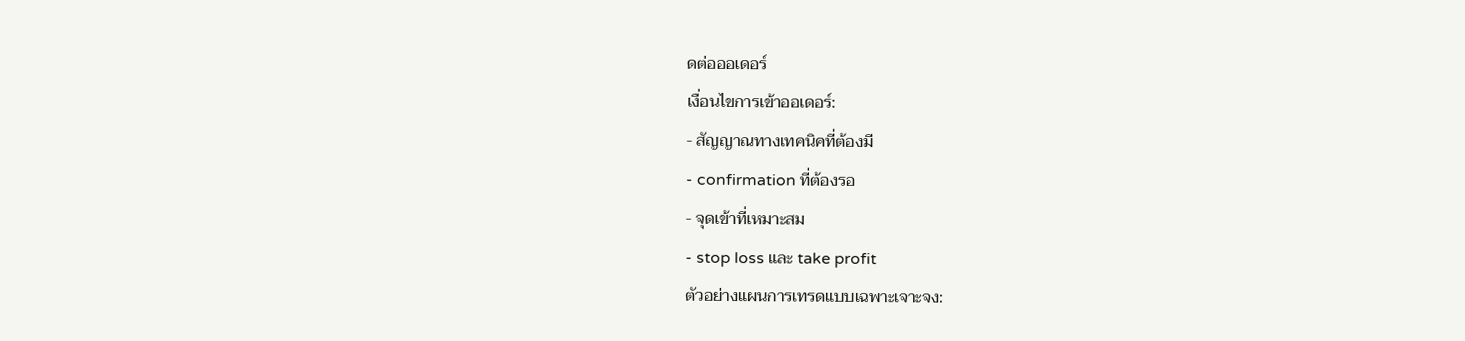ดต่อออเดอร์
เงื่อนไขการเข้าออเดอร์:
- สัญญาณทางเทคนิคที่ต้องมี
- confirmation ที่ต้องรอ
- จุดเข้าที่เหมาะสม
- stop loss และ take profit
ตัวอย่างแผนการเทรดแบบเฉพาะเจาะจง: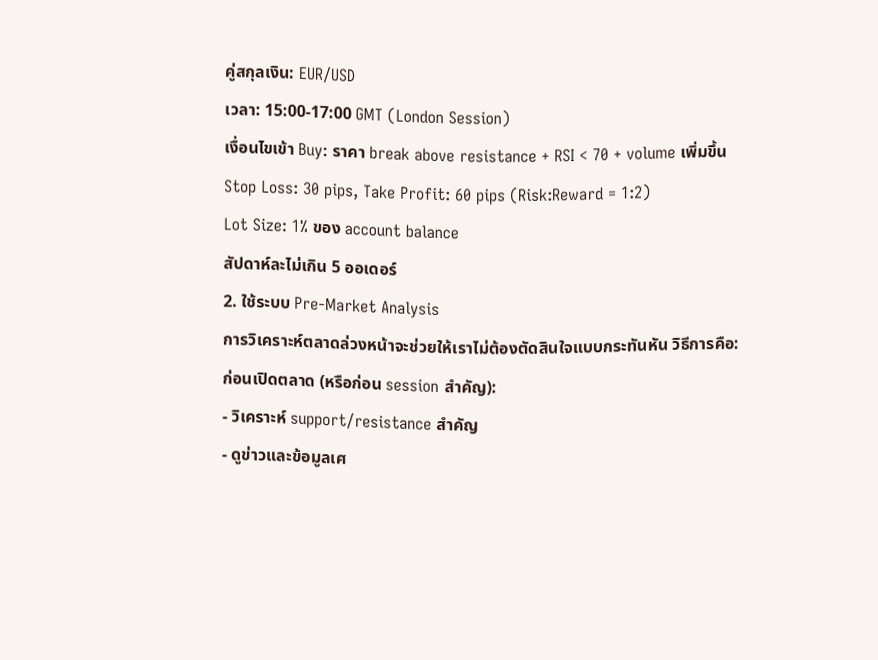คู่สกุลเงิน: EUR/USD
เวลา: 15:00-17:00 GMT (London Session)
เงื่อนไขเข้า Buy: ราคา break above resistance + RSI < 70 + volume เพิ่มขึ้น
Stop Loss: 30 pips, Take Profit: 60 pips (Risk:Reward = 1:2)
Lot Size: 1% ของ account balance
สัปดาห์ละไม่เกิน 5 ออเดอร์
2. ใช้ระบบ Pre-Market Analysis
การวิเคราะห์ตลาดล่วงหน้าจะช่วยให้เราไม่ต้องตัดสินใจแบบกระทันหัน วิธีการคือ:
ก่อนเปิดตลาด (หรือก่อน session สำคัญ):
- วิเคราะห์ support/resistance สำคัญ
- ดูข่าวและข้อมูลเศ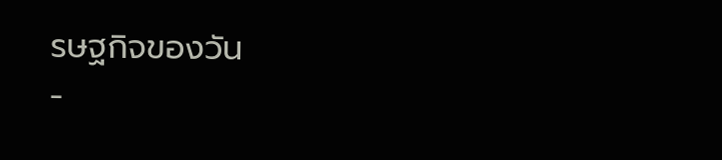รษฐกิจของวัน
-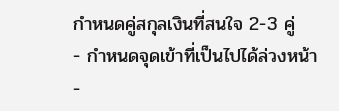กำหนดคู่สกุลเงินที่สนใจ 2-3 คู่
- กำหนดจุดเข้าที่เป็นไปได้ล่วงหน้า
-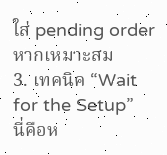ใส่ pending order หากเหมาะสม
3. เทคนิค “Wait for the Setup”
นี่คือห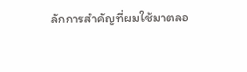ลักการสำคัญที่ผมใช้มาตลอ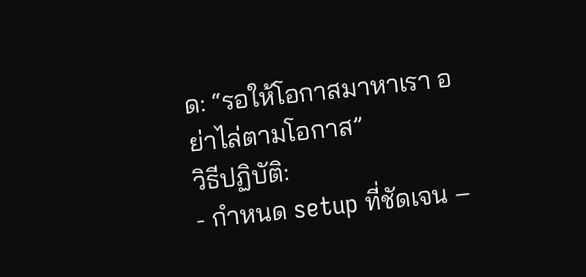ด: “รอให้โอกาสมาหาเรา อย่าไล่ตามโอกาส”
วิธีปฏิบัติ:
- กำหนด setup ที่ชัดเจน –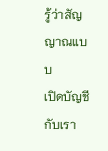รู้ว่าสัญญาณแบบ
เปิดบัญชีกับเรา